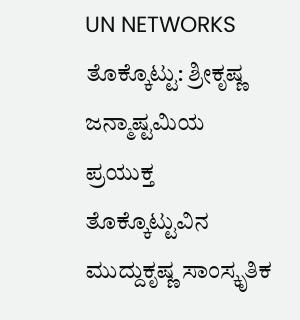UN NETWORKS
ತೊಕ್ಕೊಟ್ಟು: ಶ್ರೀಕೃಷ್ಣ ಜನ್ಮಾಷ್ಟಮಿಯ ಪ್ರಯುಕ್ತ ತೊಕ್ಕೊಟ್ಟುವಿನ ಮುದ್ದುಕೃಷ್ಣ ಸಾಂಸ್ಕೃತಿಕ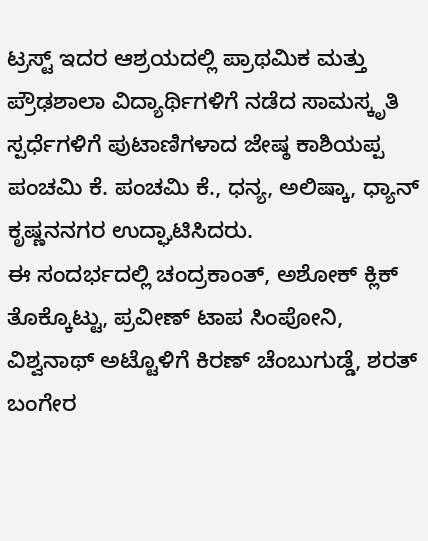ಟ್ರಸ್ಟ್ ಇದರ ಆಶ್ರಯದಲ್ಲಿ ಪ್ರಾಥಮಿಕ ಮತ್ತು ಪ್ರೌಢಶಾಲಾ ವಿದ್ಯಾರ್ಥಿಗಳಿಗೆ ನಡೆದ ಸಾಮಸ್ಕೃತಿ ಸ್ಪರ್ಧೆಗಳಿಗೆ ಪುಟಾಣಿಗಳಾದ ಜೇಷ್ಠ ಕಾಶಿಯಪ್ಪ ಪಂಚಮಿ ಕೆ. ಪಂಚಮಿ ಕೆ., ಧನ್ಯ, ಅಲಿಷ್ಕಾ, ಧ್ಯಾನ್ ಕೃಷ್ಣನನಗರ ಉದ್ಘಾಟಿಸಿದರು.
ಈ ಸಂದರ್ಭದಲ್ಲಿ ಚಂದ್ರಕಾಂತ್, ಅಶೋಕ್ ಕ್ಲಿಕ್ ತೊಕ್ಕೊಟ್ಟು, ಪ್ರವೀಣ್ ಟಾಪ ಸಿಂಪೋನಿ, ವಿಶ್ವನಾಥ್ ಅಟ್ಟೊಳಿಗೆ ಕಿರಣ್ ಚೆಂಬುಗುಡ್ಡೆ, ಶರತ್ ಬಂಗೇರ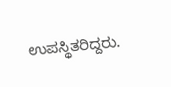ಉಪಸ್ಥಿತರಿದ್ದರು.